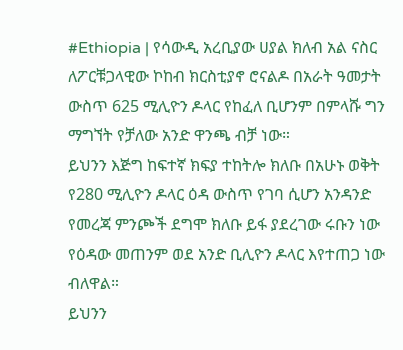#Ethiopia | የሳውዲ አረቢያው ሀያል ክለብ አል ናስር ለፖርቹጋላዊው ኮከብ ክርስቲያኖ ሮናልዶ በአራት ዓመታት ውስጥ 625 ሚሊዮን ዶላር የከፈለ ቢሆንም በምላሹ ግን ማግኘት የቻለው አንድ ዋንጫ ብቻ ነው።
ይህንን እጅግ ከፍተኛ ክፍያ ተከትሎ ክለቡ በአሁኑ ወቅት የ280 ሚሊዮን ዶላር ዕዳ ውስጥ የገባ ሲሆን አንዳንድ የመረጃ ምንጮች ደግሞ ክለቡ ይፋ ያደረገው ሩቡን ነው የዕዳው መጠንም ወደ አንድ ቢሊዮን ዶላር እየተጠጋ ነው ብለዋል።
ይህንን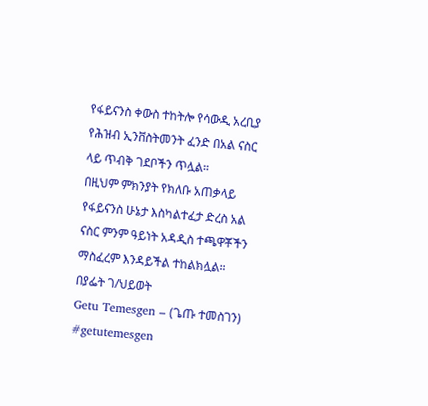የፋይናንስ ቀውስ ተከትሎ የሳውዲ አረቢያ የሕዝብ ኢንቨስትመንት ፈንድ በአል ናስር ላይ ጥብቅ ገደቦችን ጥሏል።
በዚህም ምክንያት የክለቡ አጠቃላይ የፋይናንስ ሁኔታ እስካልተፈታ ድረስ አል ናስር ምንም ዓይነት አዳዲስ ተጫዋቾችን ማስፈረም እንዳይችል ተከልክሏል።
በያፌት ገ/ህይወት
Getu Temesgen – (ጌጡ ተመስገን)
#getutemesgen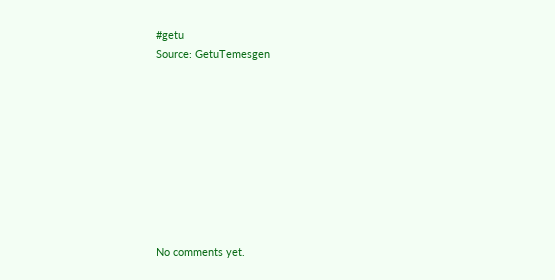#getu
Source: GetuTemesgen









No comments yet.